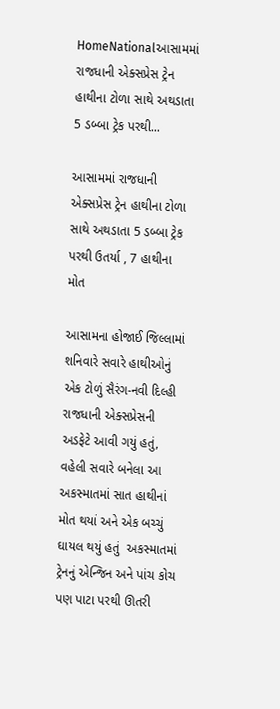HomeNationalઆસામમાં રાજધાની એક્સપ્રેસ ટ્રેન હાથીના ટોળા સાથે અથડાતા 5 ડબ્બા ટ્રેક પરથી...

આસામમાં રાજધાની એક્સપ્રેસ ટ્રેન હાથીના ટોળા સાથે અથડાતા 5 ડબ્બા ટ્રેક પરથી ઉતર્યા , 7 હાથીના મોત

આસામના હોજાઈ જિલ્લામાં શનિવારે સવારે હાથીઓનું એક ટોળું સૈરંગ-નવી દિલ્હી રાજધાની એક્સપ્રેસની અડફેટે આવી ગયું હતું, વહેલી સવારે બનેલા આ અકસ્માતમાં સાત હાથીનાં મોત થયાં અને એક બચ્ચું ઘાયલ થયું હતું  અકસ્માતમાં ટ્રેનનું એન્જિન અને પાંચ કોચ પણ પાટા પરથી ઊતરી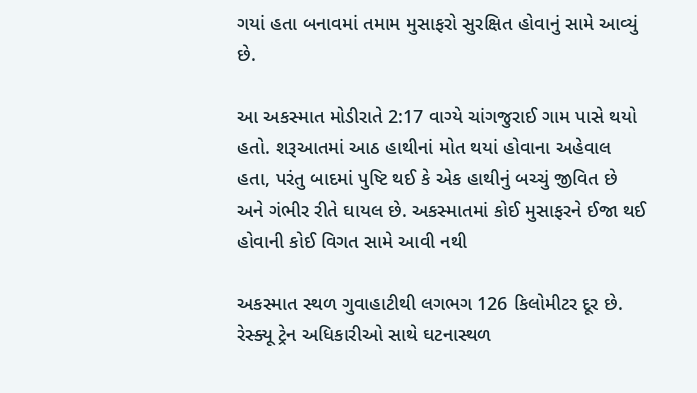ગયાં હતા બનાવમાં તમામ મુસાફરો સુરક્ષિત હોવાનું સામે આવ્યું છે.

આ અકસ્માત મોડીરાતે 2:17 વાગ્યે ચાંગજુરાઈ ગામ પાસે થયો હતો. શરૂઆતમાં આઠ હાથીનાં મોત થયાં હોવાના અહેવાલ હતા, પરંતુ બાદમાં પુષ્ટિ થઈ કે એક હાથીનું બચ્ચું જીવિત છે અને ગંભીર રીતે ઘાયલ છે. અકસ્માતમાં કોઈ મુસાફરને ઈજા થઈ હોવાની કોઈ વિગત સામે આવી નથી

અકસ્માત સ્થળ ગુવાહાટીથી લગભગ 126 કિલોમીટર દૂર છે. રેસ્ક્યૂ ટ્રેન અધિકારીઓ સાથે ઘટનાસ્થળ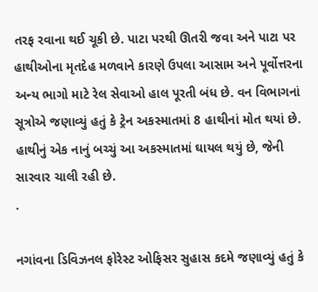તરફ રવાના થઈ ચૂકી છે. પાટા પરથી ઊતરી જવા અને પાટા પર હાથીઓના મૃતદેહ મળવાને કારણે ઉપલા આસામ અને પૂર્વોત્તરના અન્ય ભાગો માટે રેલ સેવાઓ હાલ પૂરતી બંધ છે. વન વિભાગનાં સૂત્રોએ જણાવ્યું હતું કે ટ્રેન અકસ્માતમાં 8 હાથીનાં મોત થયાં છે. હાથીનું એક નાનું બચ્ચું આ અકસ્માતમાં ઘાયલ થયું છે, જેની સારવાર ચાલી રહી છે.
.

નગાંવના ડિવિઝનલ ફોરેસ્ટ ઓફિસર સુહાસ કદમે જણાવ્યું હતું કે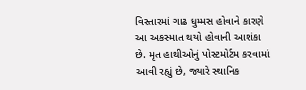વિસ્તારમાં ગાઢ ધુમ્મસ હોવાને કારણે આ અકસ્માત થયો હોવાની આશંકા છે. મૃત હાથીઓનું પોસ્ટમોર્ટમ કરવામાં આવી રહ્યું છે, જ્યારે સ્થાનિક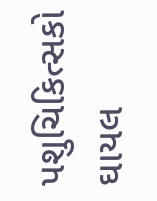પશુચિકિત્સકો ઘાયલ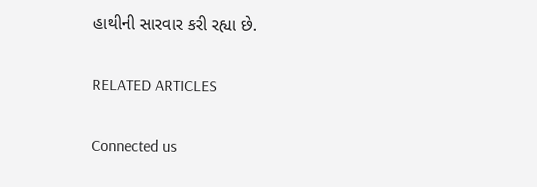હાથીની સારવાર કરી રહ્યા છે.

RELATED ARTICLES

Connected us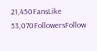21,450FansLike
53,070FollowersFollow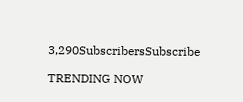3,290SubscribersSubscribe

TRENDING NOW